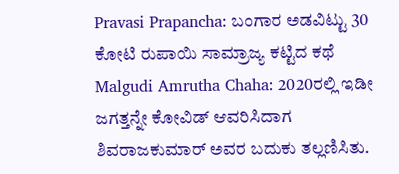Pravasi Prapancha: ಬಂಗಾರ ಅಡವಿಟ್ಟು 30 ಕೋಟಿ ರುಪಾಯಿ ಸಾಮ್ರಾಜ್ಯ ಕಟ್ಟಿದ ಕಥೆ
Malgudi Amrutha Chaha: 2020ರಲ್ಲಿ ಇಡೀ ಜಗತ್ತನ್ನೇ ಕೋವಿಡ್ ಆವರಿಸಿದಾಗ ಶಿವರಾಜಕುಮಾರ್ ಅವರ ಬದುಕು ತಲ್ಲಣಿಸಿತು.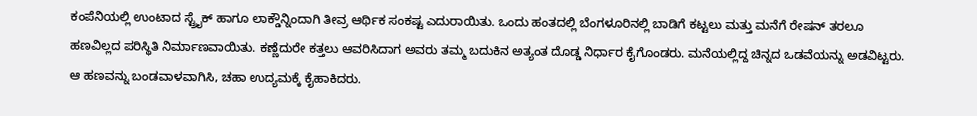ಕಂಪೆನಿಯಲ್ಲಿ ಉಂಟಾದ ಸ್ಟ್ರೈಕ್ ಹಾಗೂ ಲಾಕ್ಡೌನ್ನಿಂದಾಗಿ ತೀವ್ರ ಆರ್ಥಿಕ ಸಂಕಷ್ಟ ಎದುರಾಯಿತು. ಒಂದು ಹಂತದಲ್ಲಿ ಬೆಂಗಳೂರಿನಲ್ಲಿ ಬಾಡಿಗೆ ಕಟ್ಟಲು ಮತ್ತು ಮನೆಗೆ ರೇಷನ್ ತರಲೂ ಹಣವಿಲ್ಲದ ಪರಿಸ್ಥಿತಿ ನಿರ್ಮಾಣವಾಯಿತು. ಕಣ್ಣೆದುರೇ ಕತ್ತಲು ಆವರಿಸಿದಾಗ ಅವರು ತಮ್ಮ ಬದುಕಿನ ಅತ್ಯಂತ ದೊಡ್ಡ ನಿರ್ಧಾರ ಕೈಗೊಂಡರು. ಮನೆಯಲ್ಲಿದ್ದ ಚಿನ್ನದ ಒಡವೆಯನ್ನು ಅಡವಿಟ್ಟರು. ಆ ಹಣವನ್ನು ಬಂಡವಾಳವಾಗಿಸಿ, ಚಹಾ ಉದ್ಯಮಕ್ಕೆ ಕೈಹಾಕಿದರು.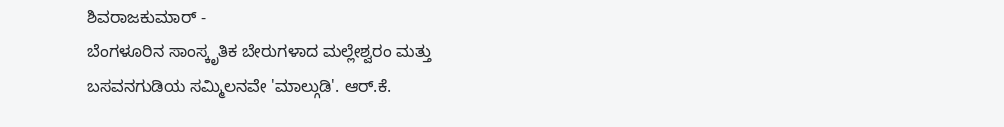ಶಿವರಾಜಕುಮಾರ್ -
ಬೆಂಗಳೂರಿನ ಸಾಂಸ್ಕೃತಿಕ ಬೇರುಗಳಾದ ಮಲ್ಲೇಶ್ವರಂ ಮತ್ತು ಬಸವನಗುಡಿಯ ಸಮ್ಮಿಲನವೇ 'ಮಾಲ್ಗುಡಿ'. ಆರ್.ಕೆ.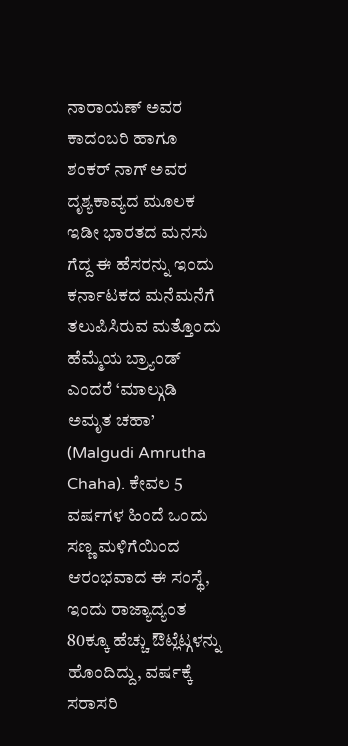ನಾರಾಯಣ್ ಅವರ ಕಾದಂಬರಿ ಹಾಗೂ ಶಂಕರ್ ನಾಗ್ ಅವರ ದೃಶ್ಯಕಾವ್ಯದ ಮೂಲಕ ಇಡೀ ಭಾರತದ ಮನಸು ಗೆದ್ದ ಈ ಹೆಸರನ್ನು ಇಂದು ಕರ್ನಾಟಕದ ಮನೆಮನೆಗೆ ತಲುಪಿಸಿರುವ ಮತ್ತೊಂದು ಹೆಮ್ಮೆಯ ಬ್ರ್ಯಾಂಡ್ ಎಂದರೆ ‘ಮಾಲ್ಗುಡಿ ಅಮೃತ ಚಹಾ’ (Malgudi Amrutha Chaha). ಕೇವಲ 5 ವರ್ಷಗಳ ಹಿಂದೆ ಒಂದು ಸಣ್ಣ ಮಳಿಗೆಯಿಂದ ಆರಂಭವಾದ ಈ ಸಂಸ್ಥೆ, ಇಂದು ರಾಜ್ಯಾದ್ಯಂತ 80ಕ್ಕೂ ಹೆಚ್ಚು ಔಟ್ಲೆಟ್ಗಳನ್ನು ಹೊಂದಿದ್ದು, ವರ್ಷಕ್ಕೆ ಸರಾಸರಿ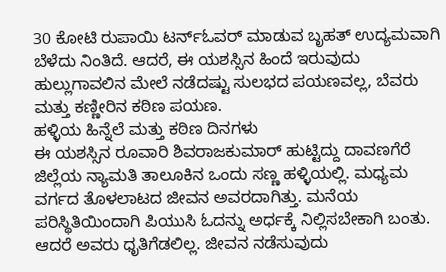30 ಕೋಟಿ ರುಪಾಯಿ ಟರ್ನ್ಓವರ್ ಮಾಡುವ ಬೃಹತ್ ಉದ್ಯಮವಾಗಿ ಬೆಳೆದು ನಿಂತಿದೆ. ಆದರೆ, ಈ ಯಶಸ್ಸಿನ ಹಿಂದೆ ಇರುವುದು ಹುಲ್ಲುಗಾವಲಿನ ಮೇಲೆ ನಡೆದಷ್ಟು ಸುಲಭದ ಪಯಣವಲ್ಲ, ಬೆವರು ಮತ್ತು ಕಣ್ಣೀರಿನ ಕಠಿಣ ಪಯಣ.
ಹಳ್ಳಿಯ ಹಿನ್ನೆಲೆ ಮತ್ತು ಕಠಿಣ ದಿನಗಳು
ಈ ಯಶಸ್ಸಿನ ರೂವಾರಿ ಶಿವರಾಜಕುಮಾರ್ ಹುಟ್ಟಿದ್ದು ದಾವಣಗೆರೆ ಜಿಲ್ಲೆಯ ನ್ಯಾಮತಿ ತಾಲೂಕಿನ ಒಂದು ಸಣ್ಣ ಹಳ್ಳಿಯಲ್ಲಿ. ಮಧ್ಯಮ ವರ್ಗದ ತೊಳಲಾಟದ ಜೀವನ ಅವರದಾಗಿತ್ತು. ಮನೆಯ ಪರಿಸ್ಥಿತಿಯಿಂದಾಗಿ ಪಿಯುಸಿ ಓದನ್ನು ಅರ್ಧಕ್ಕೆ ನಿಲ್ಲಿಸಬೇಕಾಗಿ ಬಂತು. ಆದರೆ ಅವರು ಧೃತಿಗೆಡಲಿಲ್ಲ. ಜೀವನ ನಡೆಸುವುದು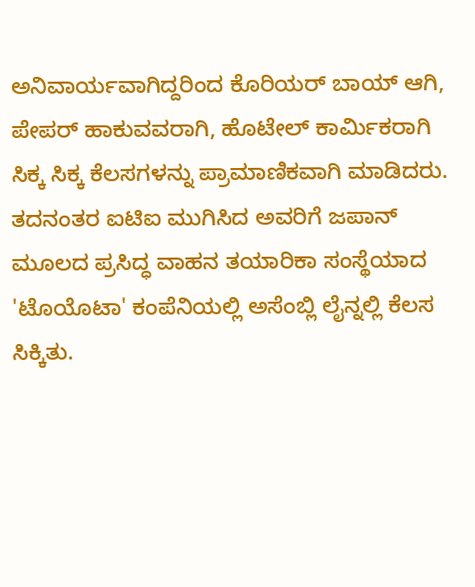ಅನಿವಾರ್ಯವಾಗಿದ್ದರಿಂದ ಕೊರಿಯರ್ ಬಾಯ್ ಆಗಿ, ಪೇಪರ್ ಹಾಕುವವರಾಗಿ, ಹೊಟೇಲ್ ಕಾರ್ಮಿಕರಾಗಿ ಸಿಕ್ಕ ಸಿಕ್ಕ ಕೆಲಸಗಳನ್ನು ಪ್ರಾಮಾಣಿಕವಾಗಿ ಮಾಡಿದರು. ತದನಂತರ ಐಟಿಐ ಮುಗಿಸಿದ ಅವರಿಗೆ ಜಪಾನ್ ಮೂಲದ ಪ್ರಸಿದ್ಧ ವಾಹನ ತಯಾರಿಕಾ ಸಂಸ್ಥೆಯಾದ 'ಟೊಯೊಟಾ' ಕಂಪೆನಿಯಲ್ಲಿ ಅಸೆಂಬ್ಲಿ ಲೈನ್ನಲ್ಲಿ ಕೆಲಸ ಸಿಕ್ಕಿತು.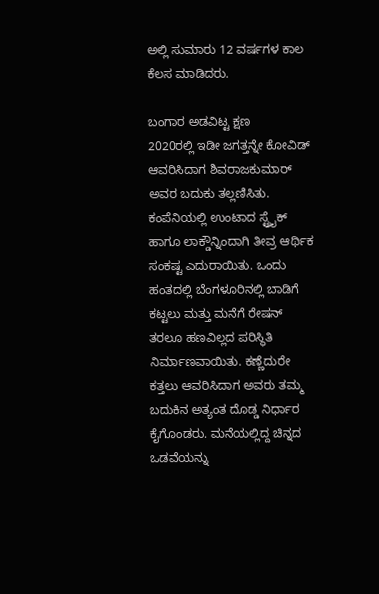ಅಲ್ಲಿ ಸುಮಾರು 12 ವರ್ಷಗಳ ಕಾಲ ಕೆಲಸ ಮಾಡಿದರು.

ಬಂಗಾರ ಅಡವಿಟ್ಟ ಕ್ಷಣ
2020ರಲ್ಲಿ ಇಡೀ ಜಗತ್ತನ್ನೇ ಕೋವಿಡ್ ಆವರಿಸಿದಾಗ ಶಿವರಾಜಕುಮಾರ್ ಅವರ ಬದುಕು ತಲ್ಲಣಿಸಿತು. ಕಂಪೆನಿಯಲ್ಲಿ ಉಂಟಾದ ಸ್ಟ್ರೈಕ್ ಹಾಗೂ ಲಾಕ್ಡೌನ್ನಿಂದಾಗಿ ತೀವ್ರ ಆರ್ಥಿಕ ಸಂಕಷ್ಟ ಎದುರಾಯಿತು. ಒಂದು ಹಂತದಲ್ಲಿ ಬೆಂಗಳೂರಿನಲ್ಲಿ ಬಾಡಿಗೆ ಕಟ್ಟಲು ಮತ್ತು ಮನೆಗೆ ರೇಷನ್ ತರಲೂ ಹಣವಿಲ್ಲದ ಪರಿಸ್ಥಿತಿ ನಿರ್ಮಾಣವಾಯಿತು. ಕಣ್ಣೆದುರೇ ಕತ್ತಲು ಆವರಿಸಿದಾಗ ಅವರು ತಮ್ಮ ಬದುಕಿನ ಅತ್ಯಂತ ದೊಡ್ಡ ನಿರ್ಧಾರ ಕೈಗೊಂಡರು. ಮನೆಯಲ್ಲಿದ್ದ ಚಿನ್ನದ ಒಡವೆಯನ್ನು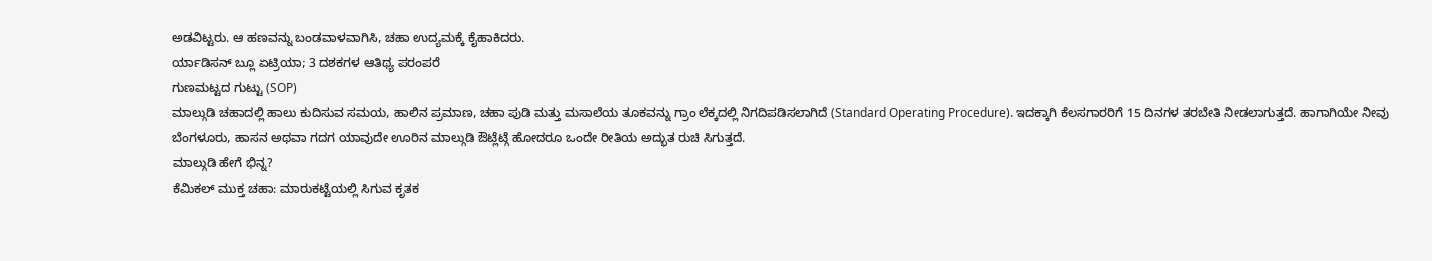ಅಡವಿಟ್ಟರು. ಆ ಹಣವನ್ನು ಬಂಡವಾಳವಾಗಿಸಿ, ಚಹಾ ಉದ್ಯಮಕ್ಕೆ ಕೈಹಾಕಿದರು.
ರ್ಯಾಡಿಸನ್ ಬ್ಲೂ ಏಟ್ರಿಯಾ; 3 ದಶಕಗಳ ಆತಿಥ್ಯ ಪರಂಪರೆ
ಗುಣಮಟ್ಟದ ಗುಟ್ಟು (SOP)
ಮಾಲ್ಗುಡಿ ಚಹಾದಲ್ಲಿ ಹಾಲು ಕುದಿಸುವ ಸಮಯ, ಹಾಲಿನ ಪ್ರಮಾಣ, ಚಹಾ ಪುಡಿ ಮತ್ತು ಮಸಾಲೆಯ ತೂಕವನ್ನು ಗ್ರಾಂ ಲೆಕ್ಕದಲ್ಲಿ ನಿಗದಿಪಡಿಸಲಾಗಿದೆ (Standard Operating Procedure). ಇದಕ್ಕಾಗಿ ಕೆಲಸಗಾರರಿಗೆ 15 ದಿನಗಳ ತರಬೇತಿ ನೀಡಲಾಗುತ್ತದೆ. ಹಾಗಾಗಿಯೇ ನೀವು ಬೆಂಗಳೂರು, ಹಾಸನ ಅಥವಾ ಗದಗ ಯಾವುದೇ ಊರಿನ ಮಾಲ್ಗುಡಿ ಔಟ್ಲೆಟ್ಗೆ ಹೋದರೂ ಒಂದೇ ರೀತಿಯ ಅದ್ಭುತ ರುಚಿ ಸಿಗುತ್ತದೆ.
ಮಾಲ್ಗುಡಿ ಹೇಗೆ ಭಿನ್ನ?
ಕೆಮಿಕಲ್ ಮುಕ್ತ ಚಹಾ: ಮಾರುಕಟ್ಟೆಯಲ್ಲಿ ಸಿಗುವ ಕೃತಕ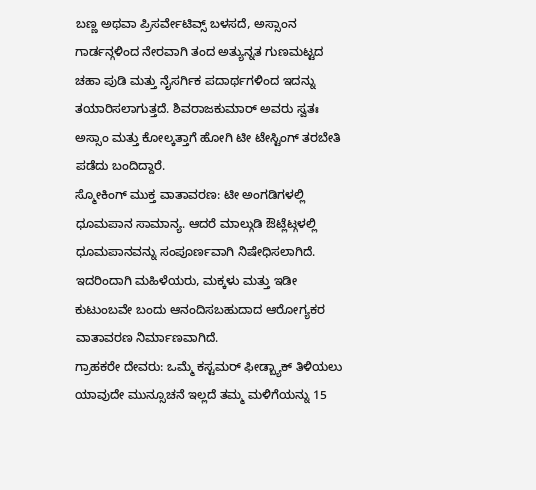ಬಣ್ಣ ಅಥವಾ ಪ್ರಿಸರ್ವೇಟಿವ್ಸ್ ಬಳಸದೆ, ಅಸ್ಸಾಂನ ಗಾರ್ಡನ್ಗಳಿಂದ ನೇರವಾಗಿ ತಂದ ಅತ್ಯುನ್ನತ ಗುಣಮಟ್ಟದ ಚಹಾ ಪುಡಿ ಮತ್ತು ನೈಸರ್ಗಿಕ ಪದಾರ್ಥಗಳಿಂದ ಇದನ್ನು ತಯಾರಿಸಲಾಗುತ್ತದೆ. ಶಿವರಾಜಕುಮಾರ್ ಅವರು ಸ್ವತಃ ಅಸ್ಸಾಂ ಮತ್ತು ಕೋಲ್ಕತ್ತಾಗೆ ಹೋಗಿ ಟೀ ಟೇಸ್ಟಿಂಗ್ ತರಬೇತಿ ಪಡೆದು ಬಂದಿದ್ದಾರೆ.
ಸ್ಮೋಕಿಂಗ್ ಮುಕ್ತ ವಾತಾವರಣ: ಟೀ ಅಂಗಡಿಗಳಲ್ಲಿ ಧೂಮಪಾನ ಸಾಮಾನ್ಯ. ಆದರೆ ಮಾಲ್ಗುಡಿ ಔಟ್ಲೆಟ್ಗಳಲ್ಲಿ ಧೂಮಪಾನವನ್ನು ಸಂಪೂರ್ಣವಾಗಿ ನಿಷೇಧಿಸಲಾಗಿದೆ. ಇದರಿಂದಾಗಿ ಮಹಿಳೆಯರು, ಮಕ್ಕಳು ಮತ್ತು ಇಡೀ ಕುಟುಂಬವೇ ಬಂದು ಆನಂದಿಸಬಹುದಾದ ಆರೋಗ್ಯಕರ ವಾತಾವರಣ ನಿರ್ಮಾಣವಾಗಿದೆ.
ಗ್ರಾಹಕರೇ ದೇವರು: ಒಮ್ಮೆ ಕಸ್ಟಮರ್ ಫೀಡ್ಬ್ಯಾಕ್ ತಿಳಿಯಲು ಯಾವುದೇ ಮುನ್ಸೂಚನೆ ಇಲ್ಲದೆ ತಮ್ಮ ಮಳಿಗೆಯನ್ನು 15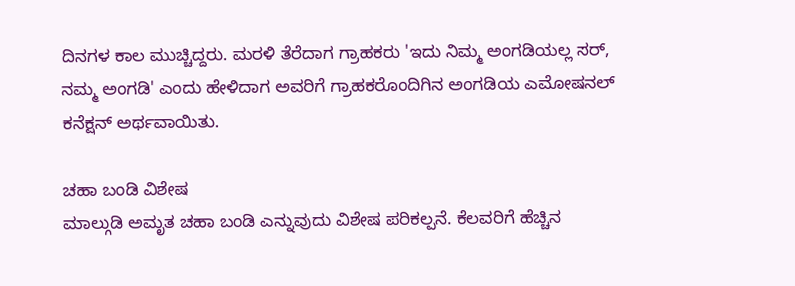ದಿನಗಳ ಕಾಲ ಮುಚ್ಚಿದ್ದರು. ಮರಳಿ ತೆರೆದಾಗ ಗ್ರಾಹಕರು 'ಇದು ನಿಮ್ಮ ಅಂಗಡಿಯಲ್ಲ ಸರ್, ನಮ್ಮ ಅಂಗಡಿ' ಎಂದು ಹೇಳಿದಾಗ ಅವರಿಗೆ ಗ್ರಾಹಕರೊಂದಿಗಿನ ಅಂಗಡಿಯ ಎಮೋಷನಲ್ ಕನೆಕ್ಷನ್ ಅರ್ಥವಾಯಿತು.

ಚಹಾ ಬಂಡಿ ವಿಶೇಷ
ಮಾಲ್ಗುಡಿ ಅಮೃತ ಚಹಾ ಬಂಡಿ ಎನ್ನುವುದು ವಿಶೇಷ ಪರಿಕಲ್ಪನೆ. ಕೆಲವರಿಗೆ ಹೆಚ್ಚಿನ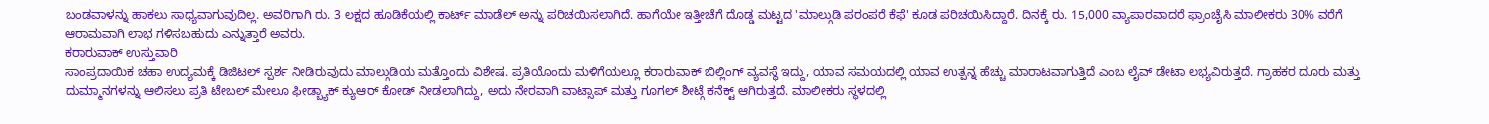ಬಂಡವಾಳನ್ನು ಹಾಕಲು ಸಾಧ್ಯವಾಗುವುದಿಲ್ಲ. ಅವರಿಗಾಗಿ ರು. 3 ಲಕ್ಷದ ಹೂಡಿಕೆಯಲ್ಲಿ ಕಾರ್ಟ್ ಮಾಡೆಲ್ ಅನ್ನು ಪರಿಚಯಿಸಲಾಗಿದೆ. ಹಾಗೆಯೇ ಇತ್ತೀಚೆಗೆ ದೊಡ್ಡ ಮಟ್ಟದ 'ಮಾಲ್ಗುಡಿ ಪರಂಪರೆ ಕೆಫೆ' ಕೂಡ ಪರಿಚಯಿಸಿದ್ದಾರೆ. ದಿನಕ್ಕೆ ರು. 15,000 ವ್ಯಾಪಾರವಾದರೆ ಫ್ರಾಂಚೈಸಿ ಮಾಲೀಕರು 30% ವರೆಗೆ ಆರಾಮವಾಗಿ ಲಾಭ ಗಳಿಸಬಹುದು ಎನ್ನುತ್ತಾರೆ ಅವರು.
ಕರಾರುವಾಕ್ ಉಸ್ತುವಾರಿ
ಸಾಂಪ್ರದಾಯಿಕ ಚಹಾ ಉದ್ಯಮಕ್ಕೆ ಡಿಜಿಟಲ್ ಸ್ಪರ್ಶ ನೀಡಿರುವುದು ಮಾಲ್ಗುಡಿಯ ಮತ್ತೊಂದು ವಿಶೇಷ. ಪ್ರತಿಯೊಂದು ಮಳಿಗೆಯಲ್ಲೂ ಕರಾರುವಾಕ್ ಬಿಲ್ಲಿಂಗ್ ವ್ಯವಸ್ಥೆ ಇದ್ದು, ಯಾವ ಸಮಯದಲ್ಲಿ ಯಾವ ಉತ್ಪನ್ನ ಹೆಚ್ಚು ಮಾರಾಟವಾಗುತ್ತಿದೆ ಎಂಬ ಲೈವ್ ಡೇಟಾ ಲಭ್ಯವಿರುತ್ತದೆ. ಗ್ರಾಹಕರ ದೂರು ಮತ್ತು ದುಮ್ಮಾನಗಳನ್ನು ಆಲಿಸಲು ಪ್ರತಿ ಟೇಬಲ್ ಮೇಲೂ ಫೀಡ್ಬ್ಯಾಕ್ ಕ್ಯುಆರ್ ಕೋಡ್ ನೀಡಲಾಗಿದ್ದು, ಅದು ನೇರವಾಗಿ ವಾಟ್ಸಾಪ್ ಮತ್ತು ಗೂಗಲ್ ಶೀಟ್ಗೆ ಕನೆಕ್ಟ್ ಆಗಿರುತ್ತದೆ. ಮಾಲೀಕರು ಸ್ಥಳದಲ್ಲಿ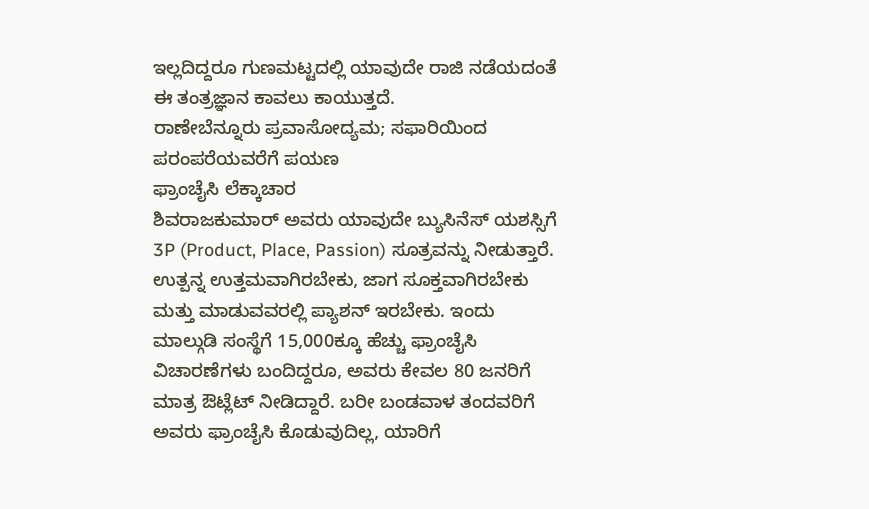ಇಲ್ಲದಿದ್ದರೂ ಗುಣಮಟ್ಟದಲ್ಲಿ ಯಾವುದೇ ರಾಜಿ ನಡೆಯದಂತೆ ಈ ತಂತ್ರಜ್ಞಾನ ಕಾವಲು ಕಾಯುತ್ತದೆ.
ರಾಣೇಬೆನ್ನೂರು ಪ್ರವಾಸೋದ್ಯಮ; ಸಫಾರಿಯಿಂದ ಪರಂಪರೆಯವರೆಗೆ ಪಯಣ
ಫ್ರಾಂಚೈಸಿ ಲೆಕ್ಕಾಚಾರ
ಶಿವರಾಜಕುಮಾರ್ ಅವರು ಯಾವುದೇ ಬ್ಯುಸಿನೆಸ್ ಯಶಸ್ಸಿಗೆ 3P (Product, Place, Passion) ಸೂತ್ರವನ್ನು ನೀಡುತ್ತಾರೆ. ಉತ್ಪನ್ನ ಉತ್ತಮವಾಗಿರಬೇಕು, ಜಾಗ ಸೂಕ್ತವಾಗಿರಬೇಕು ಮತ್ತು ಮಾಡುವವರಲ್ಲಿ ಪ್ಯಾಶನ್ ಇರಬೇಕು. ಇಂದು ಮಾಲ್ಗುಡಿ ಸಂಸ್ಥೆಗೆ 15,000ಕ್ಕೂ ಹೆಚ್ಚು ಫ್ರಾಂಚೈಸಿ ವಿಚಾರಣೆಗಳು ಬಂದಿದ್ದರೂ, ಅವರು ಕೇವಲ 80 ಜನರಿಗೆ ಮಾತ್ರ ಔಟ್ಲೆಟ್ ನೀಡಿದ್ದಾರೆ. ಬರೀ ಬಂಡವಾಳ ತಂದವರಿಗೆ ಅವರು ಫ್ರಾಂಚೈಸಿ ಕೊಡುವುದಿಲ್ಲ, ಯಾರಿಗೆ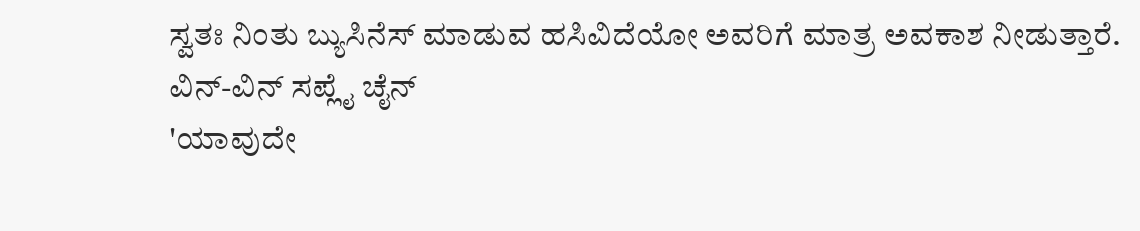ಸ್ವತಃ ನಿಂತು ಬ್ಯುಸಿನೆಸ್ ಮಾಡುವ ಹಸಿವಿದೆಯೋ ಅವರಿಗೆ ಮಾತ್ರ ಅವಕಾಶ ನೀಡುತ್ತಾರೆ.
ವಿನ್-ವಿನ್ ಸಪ್ಲೈ ಚೈನ್
'ಯಾವುದೇ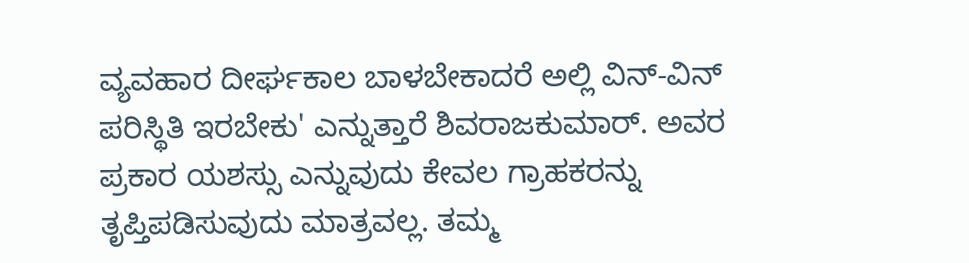ವ್ಯವಹಾರ ದೀರ್ಘಕಾಲ ಬಾಳಬೇಕಾದರೆ ಅಲ್ಲಿ ವಿನ್-ವಿನ್ ಪರಿಸ್ಥಿತಿ ಇರಬೇಕು' ಎನ್ನುತ್ತಾರೆ ಶಿವರಾಜಕುಮಾರ್. ಅವರ ಪ್ರಕಾರ ಯಶಸ್ಸು ಎನ್ನುವುದು ಕೇವಲ ಗ್ರಾಹಕರನ್ನು ತೃಪ್ತಿಪಡಿಸುವುದು ಮಾತ್ರವಲ್ಲ. ತಮ್ಮ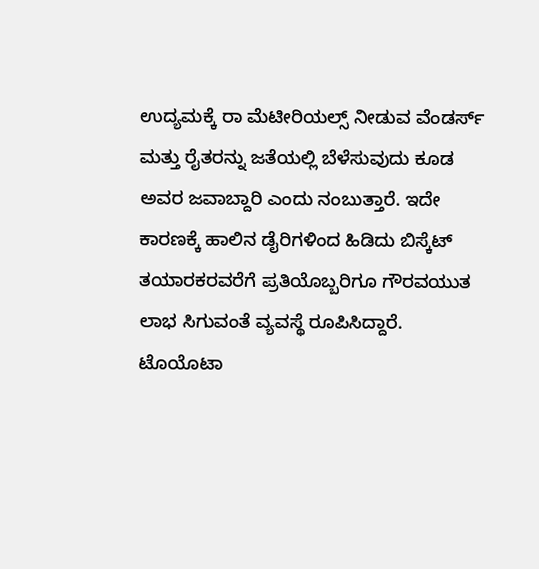ಉದ್ಯಮಕ್ಕೆ ರಾ ಮೆಟೀರಿಯಲ್ಸ್ ನೀಡುವ ವೆಂಡರ್ಸ್ ಮತ್ತು ರೈತರನ್ನು ಜತೆಯಲ್ಲಿ ಬೆಳೆಸುವುದು ಕೂಡ ಅವರ ಜವಾಬ್ದಾರಿ ಎಂದು ನಂಬುತ್ತಾರೆ. ಇದೇ ಕಾರಣಕ್ಕೆ ಹಾಲಿನ ಡೈರಿಗಳಿಂದ ಹಿಡಿದು ಬಿಸ್ಕೆಟ್ ತಯಾರಕರವರೆಗೆ ಪ್ರತಿಯೊಬ್ಬರಿಗೂ ಗೌರವಯುತ ಲಾಭ ಸಿಗುವಂತೆ ವ್ಯವಸ್ಥೆ ರೂಪಿಸಿದ್ದಾರೆ. ಟೊಯೊಟಾ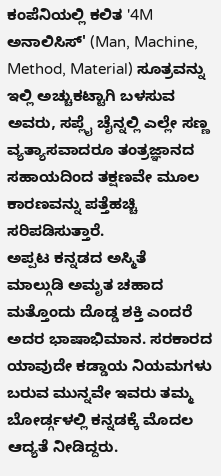ಕಂಪೆನಿಯಲ್ಲಿ ಕಲಿತ '4M ಅನಾಲಿಸಿಸ್' (Man, Machine, Method, Material) ಸೂತ್ರವನ್ನು ಇಲ್ಲಿ ಅಚ್ಚುಕಟ್ಟಾಗಿ ಬಳಸುವ ಅವರು, ಸಪ್ಲೈ ಚೈನ್ನಲ್ಲಿ ಎಲ್ಲೇ ಸಣ್ಣ ವ್ಯತ್ಯಾಸವಾದರೂ ತಂತ್ರಜ್ಞಾನದ ಸಹಾಯದಿಂದ ತಕ್ಷಣವೇ ಮೂಲ ಕಾರಣವನ್ನು ಪತ್ತೆಹಚ್ಚಿ ಸರಿಪಡಿಸುತ್ತಾರೆ.
ಅಪ್ಪಟ ಕನ್ನಡದ ಅಸ್ಮಿತೆ
ಮಾಲ್ಗುಡಿ ಅಮೃತ ಚಹಾದ ಮತ್ತೊಂದು ದೊಡ್ಡ ಶಕ್ತಿ ಎಂದರೆ ಅದರ ಭಾಷಾಭಿಮಾನ. ಸರಕಾರದ ಯಾವುದೇ ಕಡ್ಡಾಯ ನಿಯಮಗಳು ಬರುವ ಮುನ್ನವೇ ಇವರು ತಮ್ಮ ಬೋರ್ಡ್ಗಳಲ್ಲಿ ಕನ್ನಡಕ್ಕೆ ಮೊದಲ ಆದ್ಯತೆ ನೀಡಿದ್ದರು.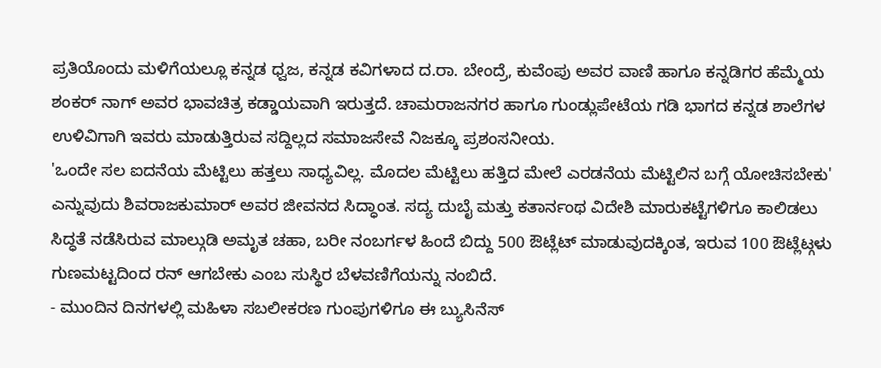ಪ್ರತಿಯೊಂದು ಮಳಿಗೆಯಲ್ಲೂ ಕನ್ನಡ ಧ್ವಜ, ಕನ್ನಡ ಕವಿಗಳಾದ ದ.ರಾ. ಬೇಂದ್ರೆ, ಕುವೆಂಪು ಅವರ ವಾಣಿ ಹಾಗೂ ಕನ್ನಡಿಗರ ಹೆಮ್ಮೆಯ ಶಂಕರ್ ನಾಗ್ ಅವರ ಭಾವಚಿತ್ರ ಕಡ್ಡಾಯವಾಗಿ ಇರುತ್ತದೆ. ಚಾಮರಾಜನಗರ ಹಾಗೂ ಗುಂಡ್ಲುಪೇಟೆಯ ಗಡಿ ಭಾಗದ ಕನ್ನಡ ಶಾಲೆಗಳ ಉಳಿವಿಗಾಗಿ ಇವರು ಮಾಡುತ್ತಿರುವ ಸದ್ದಿಲ್ಲದ ಸಮಾಜಸೇವೆ ನಿಜಕ್ಕೂ ಪ್ರಶಂಸನೀಯ.
'ಒಂದೇ ಸಲ ಐದನೆಯ ಮೆಟ್ಟಿಲು ಹತ್ತಲು ಸಾಧ್ಯವಿಲ್ಲ. ಮೊದಲ ಮೆಟ್ಟಿಲು ಹತ್ತಿದ ಮೇಲೆ ಎರಡನೆಯ ಮೆಟ್ಟಿಲಿನ ಬಗ್ಗೆ ಯೋಚಿಸಬೇಕು' ಎನ್ನುವುದು ಶಿವರಾಜಕುಮಾರ್ ಅವರ ಜೀವನದ ಸಿದ್ಧಾಂತ. ಸದ್ಯ ದುಬೈ ಮತ್ತು ಕತಾರ್ನಂಥ ವಿದೇಶಿ ಮಾರುಕಟ್ಟೆಗಳಿಗೂ ಕಾಲಿಡಲು ಸಿದ್ಧತೆ ನಡೆಸಿರುವ ಮಾಲ್ಗುಡಿ ಅಮೃತ ಚಹಾ, ಬರೀ ನಂಬರ್ಗಳ ಹಿಂದೆ ಬಿದ್ದು 500 ಔಟ್ಲೆಟ್ ಮಾಡುವುದಕ್ಕಿಂತ, ಇರುವ 100 ಔಟ್ಲೆಟ್ಗಳು ಗುಣಮಟ್ಟದಿಂದ ರನ್ ಆಗಬೇಕು ಎಂಬ ಸುಸ್ಥಿರ ಬೆಳವಣಿಗೆಯನ್ನು ನಂಬಿದೆ.
- ಮುಂದಿನ ದಿನಗಳಲ್ಲಿ ಮಹಿಳಾ ಸಬಲೀಕರಣ ಗುಂಪುಗಳಿಗೂ ಈ ಬ್ಯುಸಿನೆಸ್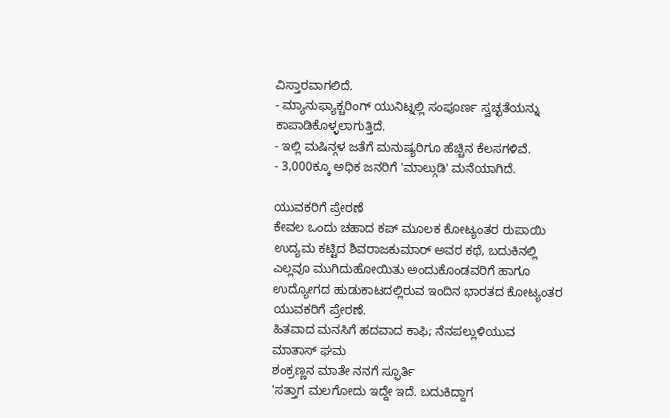ವಿಸ್ತಾರವಾಗಲಿದೆ.
- ಮ್ಯಾನುಫ್ಯಾಕ್ಚರಿಂಗ್ ಯುನಿಟ್ನಲ್ಲಿ ಸಂಪೂರ್ಣ ಸ್ವಚ್ಛತೆಯನ್ನು ಕಾಪಾಡಿಕೊಳ್ಳಲಾಗುತ್ತಿದೆ.
- ಇಲ್ಲಿ ಮಷಿನ್ಗಳ ಜತೆಗೆ ಮನುಷ್ಯರಿಗೂ ಹೆಚ್ಚಿನ ಕೆಲಸಗಳಿವೆ.
- 3,000ಕ್ಕೂ ಅಧಿಕ ಜನರಿಗೆ 'ಮಾಲ್ಗುಡಿ' ಮನೆಯಾಗಿದೆ.

ಯುವಕರಿಗೆ ಪ್ರೇರಣೆ
ಕೇವಲ ಒಂದು ಚಹಾದ ಕಪ್ ಮೂಲಕ ಕೋಟ್ಯಂತರ ರುಪಾಯಿ ಉದ್ಯಮ ಕಟ್ಟಿದ ಶಿವರಾಜಕುಮಾರ್ ಅವರ ಕಥೆ, ಬದುಕಿನಲ್ಲಿ ಎಲ್ಲವೂ ಮುಗಿದುಹೋಯಿತು ಅಂದುಕೊಂಡವರಿಗೆ ಹಾಗೂ ಉದ್ಯೋಗದ ಹುಡುಕಾಟದಲ್ಲಿರುವ ಇಂದಿನ ಭಾರತದ ಕೋಟ್ಯಂತರ ಯುವಕರಿಗೆ ಪ್ರೇರಣೆ.
ಹಿತವಾದ ಮನಸಿಗೆ ಹದವಾದ ಕಾಫಿ; ನೆನಪಲ್ಲುಳಿಯುವ ಮಾತಾಸ್ ಘಮ
ಶಂಕ್ರಣ್ಣನ ಮಾತೇ ನನಗೆ ಸ್ಫೂರ್ತಿ
'ಸತ್ತಾಗ ಮಲಗೋದು ಇದ್ದೇ ಇದೆ. ಬದುಕಿದ್ದಾಗ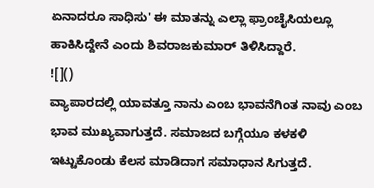ಏನಾದರೂ ಸಾಧಿಸು' ಈ ಮಾತನ್ನು ಎಲ್ಲಾ ಫ್ರಾಂಚೈಸಿಯಲ್ಲೂ ಹಾಕಿಸಿದ್ದೇನೆ ಎಂದು ಶಿವರಾಜಕುಮಾರ್ ತಿಳಿಸಿದ್ದಾರೆ.
![]()
ವ್ಯಾಪಾರದಲ್ಲಿ ಯಾವತ್ತೂ ನಾನು ಎಂಬ ಭಾವನೆಗಿಂತ ನಾವು ಎಂಬ ಭಾವ ಮುಖ್ಯವಾಗುತ್ತದೆ. ಸಮಾಜದ ಬಗ್ಗೆಯೂ ಕಳಕಳಿ ಇಟ್ಟುಕೊಂಡು ಕೆಲಸ ಮಾಡಿದಾಗ ಸಮಾಧಾನ ಸಿಗುತ್ತದೆ.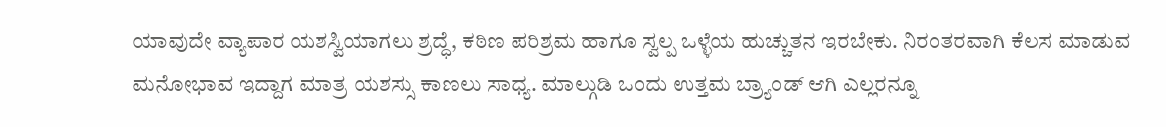ಯಾವುದೇ ವ್ಯಾಪಾರ ಯಶಸ್ವಿಯಾಗಲು ಶ್ರದ್ಧೆ, ಕಠಿಣ ಪರಿಶ್ರಮ ಹಾಗೂ ಸ್ವಲ್ಪ ಒಳ್ಳೆಯ ಹುಚ್ಚುತನ ಇರಬೇಕು. ನಿರಂತರವಾಗಿ ಕೆಲಸ ಮಾಡುವ ಮನೋಭಾವ ಇದ್ದಾಗ ಮಾತ್ರ ಯಶಸ್ಸು ಕಾಣಲು ಸಾಧ್ಯ. ಮಾಲ್ಗುಡಿ ಒಂದು ಉತ್ತಮ ಬ್ರ್ಯಾಂಡ್ ಆಗಿ ಎಲ್ಲರನ್ನೂ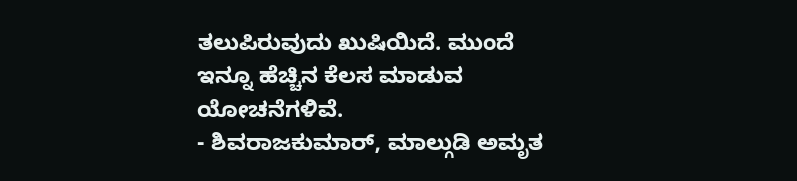ತಲುಪಿರುವುದು ಖುಷಿಯಿದೆ. ಮುಂದೆ ಇನ್ನೂ ಹೆಚ್ಚಿನ ಕೆಲಸ ಮಾಡುವ ಯೋಚನೆಗಳಿವೆ.
- ಶಿವರಾಜಕುಮಾರ್, ಮಾಲ್ಗುಡಿ ಅಮೃತ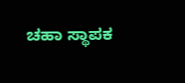ಚಹಾ ಸ್ಥಾಪಕ